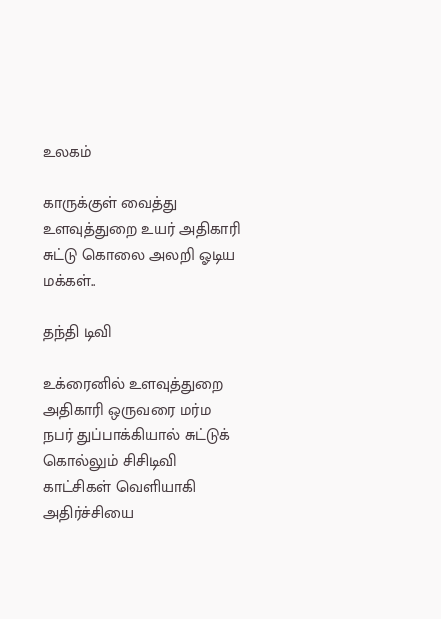உலகம்

காருக்குள் வைத்து உளவுத்துறை உயர் அதிகாரி சுட்டு கொலை அலறி ஓடிய மக்கள்..

தந்தி டிவி

உக்ரைனில் உளவுத்துறை அதிகாரி ஒருவரை மர்ம நபர் துப்பாக்கியால் சுட்டுக் கொல்லும் சிசிடிவி காட்சிகள் வெளியாகி அதிர்ச்சியை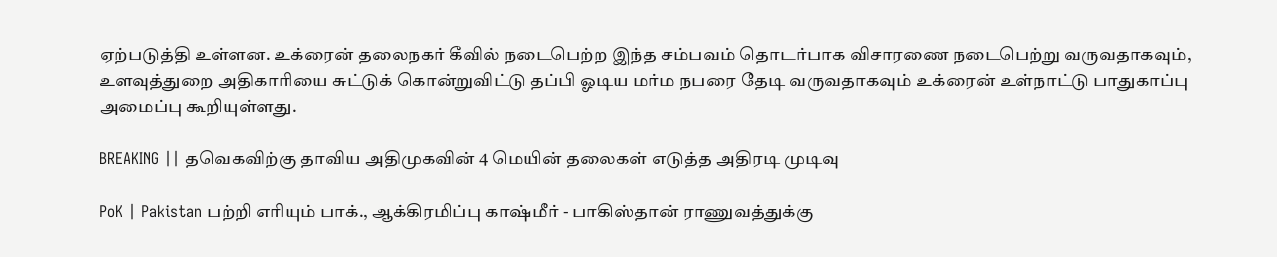ஏற்படுத்தி உள்ளன. உக்ரைன் தலைநகர் கீவில் நடைபெற்ற இந்த சம்பவம் தொடர்பாக விசாரணை நடைபெற்று வருவதாகவும், உளவுத்துறை அதிகாரியை சுட்டுக் கொன்றுவிட்டு தப்பி ஓடிய மர்ம நபரை தேடி வருவதாகவும் உக்ரைன் உள்நாட்டு பாதுகாப்பு அமைப்பு கூறியுள்ளது.

BREAKING || தவெகவிற்கு தாவிய அதிமுகவின் 4 மெயின் தலைகள் எடுத்த அதிரடி முடிவு

PoK | Pakistan பற்றி எரியும் பாக்., ஆக்கிரமிப்பு காஷ்மீர் - பாகிஸ்தான் ராணுவத்துக்கு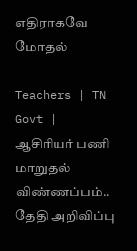எதிராகவே மோதல்

Teachers | TN Govt | ஆசிரியர் பணி மாறுதல் விண்ணப்பம்.. தேதி அறிவிப்பு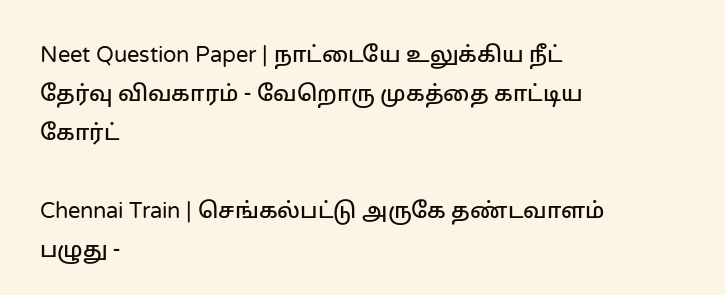Neet Question Paper | நாட்டையே உலுக்கிய நீட் தேர்வு விவகாரம் - வேறொரு முகத்தை காட்டிய கோர்ட்

Chennai Train | செங்கல்பட்டு அருகே தண்டவாளம் பழுது -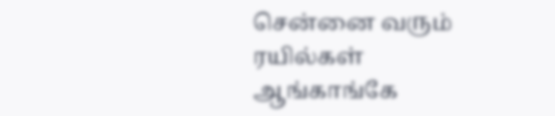சென்னை வரும் ரயில்கள் ஆங்காங்கே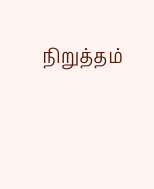நிறுத்தம்